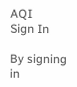AQI
Sign In

By signing in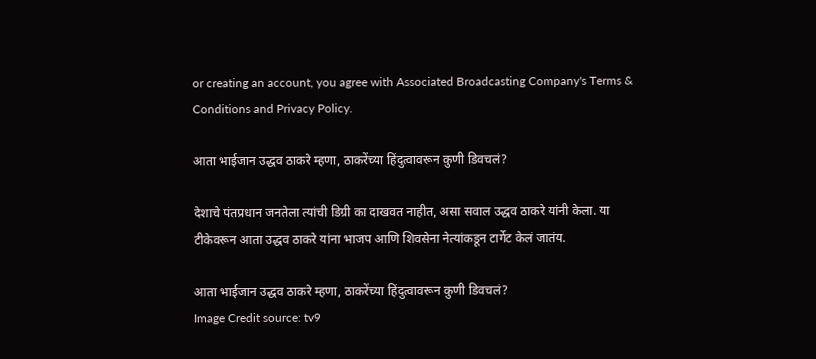or creating an account, you agree with Associated Broadcasting Company's Terms & Conditions and Privacy Policy.

आता भाईजान उद्धव ठाकरे म्हणा, ठाकरेंच्या हिंदुत्वावरून कुणी डिवचलं?

देशाचे पंतप्रधान जनतेला त्यांची डिग्री का दाखवत नाहीत, असा सवाल उद्धव ठाकरे यांनी केला. या टीकेवरून आता उद्धव ठाकरे यांना भाजप आणि शिवसेना नेत्यांकडून टार्गेट केलं जातंय.

आता भाईजान उद्धव ठाकरे म्हणा, ठाकरेंच्या हिंदुत्वावरून कुणी डिवचलं?
Image Credit source: tv9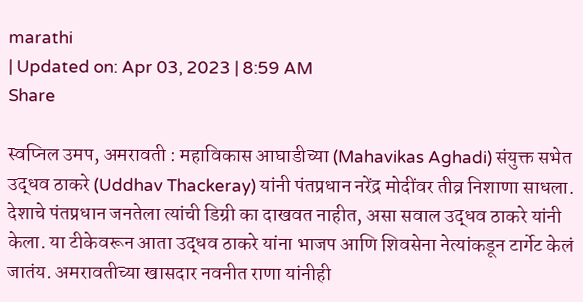marathi
| Updated on: Apr 03, 2023 | 8:59 AM
Share

स्वप्निल उमप, अमरावती : महाविकास आघाडीच्या (Mahavikas Aghadi) संयुक्त सभेत उद्धव ठाकरे (Uddhav Thackeray) यांनी पंतप्रधान नरेंद्र मोदींवर तीव्र निशाणा साधला. देशाचे पंतप्रधान जनतेला त्यांची डिग्री का दाखवत नाहीत, असा सवाल उद्धव ठाकरे यांनी केला. या टीकेवरून आता उद्धव ठाकरे यांना भाजप आणि शिवसेना नेत्यांकडून टार्गेट केलं जातंय. अमरावतीच्या खासदार नवनीत राणा यांनीही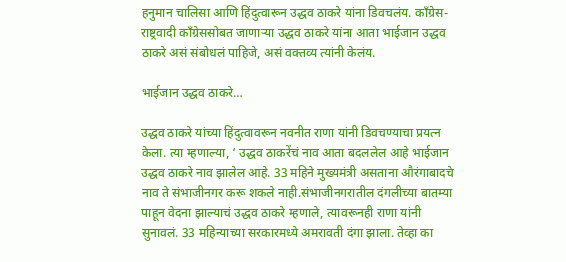हनुमान चालिसा आणि हिंदुत्वारून उद्धव ठाकरे यांना डिवचलंय. काँग्रेस-राष्ट्रवादी काँग्रेससोबत जाणाऱ्या उद्धव ठाकरे यांना आता भाईजान उद्धव ठाकरे असं संबोधलं पाहिजे, असं वक्तव्य त्यांनी केलंय.

भाईजान उद्धव ठाकरे…

उद्धव ठाकरे यांच्या हिंदुत्वावरून नवनीत राणा यांनी डिवचण्याचा प्रयत्न केला. त्या म्हणाल्या, ‘ उद्धव ठाकरेंचं नाव आता बदललेल आहे भाईजान उद्धव ठाकरे नाव झालेल आहे. 33 महिने मुख्यमंत्री असताना औरंगाबादचे नाव ते संभाजीनगर करू शकले नाही.संभाजीनगरातील दंगलीच्या बातम्या पाहून वेदना झाल्याचं उद्धव ठाकरे म्हणाले, त्यावरूनही राणा यांनी सुनावलं. 33 महिन्याच्या सरकारमध्ये अमरावती दंगा झाला. तेव्हा का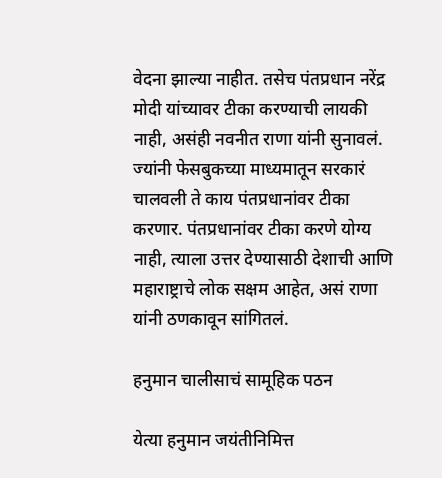वेदना झाल्या नाहीत. तसेच पंतप्रधान नरेंद्र मोदी यांच्यावर टीका करण्याची लायकी नाही, असंही नवनीत राणा यांनी सुनावलं. ज्यांनी फेसबुकच्या माध्यमातून सरकारं चालवली ते काय पंतप्रधानांवर टीका करणार. पंतप्रधानांवर टीका करणे योग्य नाही, त्याला उत्तर देण्यासाठी देशाची आणि महाराष्ट्राचे लोक सक्षम आहेत, असं राणा यांनी ठणकावून सांगितलं.

हनुमान चालीसाचं सामूहिक पठन

येत्या हनुमान जयंतीनिमित्त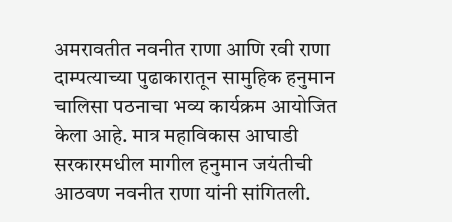अमरावतीत नवनीत राणा आणि रवी राणा दाम्पत्याच्या पुढाकारातून सामुहिक हनुमान चालिसा पठनाचा भव्य कार्यक्रम आयोजित केला आहे. मात्र महाविकास आघाडी सरकारमधील मागील हनुमान जयंतीची आठवण नवनीत राणा यांनी सांगितली.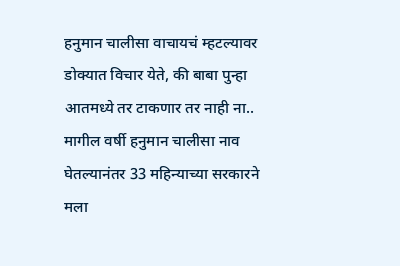हनुमान चालीसा वाचायचं म्हटल्यावर डोक्यात विचार येते, की बाबा पुन्हा आतमध्ये तर टाकणार तर नाही ना.. मागील वर्षी हनुमान चालीसा नाव घेतल्यानंतर 33 महिन्याच्या सरकारने मला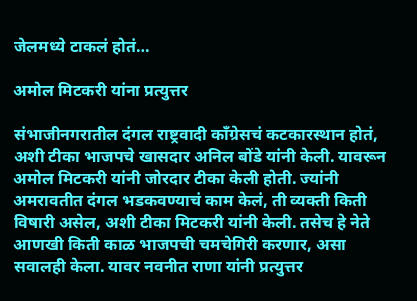जेलमध्ये टाकलं होतं…

अमोल मिटकरी यांना प्रत्युत्तर

संभाजीनगरातील दंगल राष्ट्रवादी काँग्रेसचं कटकारस्थान होतं, अशी टीका भाजपचे खासदार अनिल बोंडे यांनी केली. यावरून अमोल मिटकरी यांनी जोरदार टीका केली होती. ज्यांनी अमरावतीत दंगल भडकवण्याचं काम केलं, ती व्यक्ती किती विषारी असेल, अशी टीका मिटकरी यांनी केली. तसेच हे नेते आणखी किती काळ भाजपची चमचेगिरी करणार, असा सवालही केला. यावर नवनीत राणा यांनी प्रत्युत्तर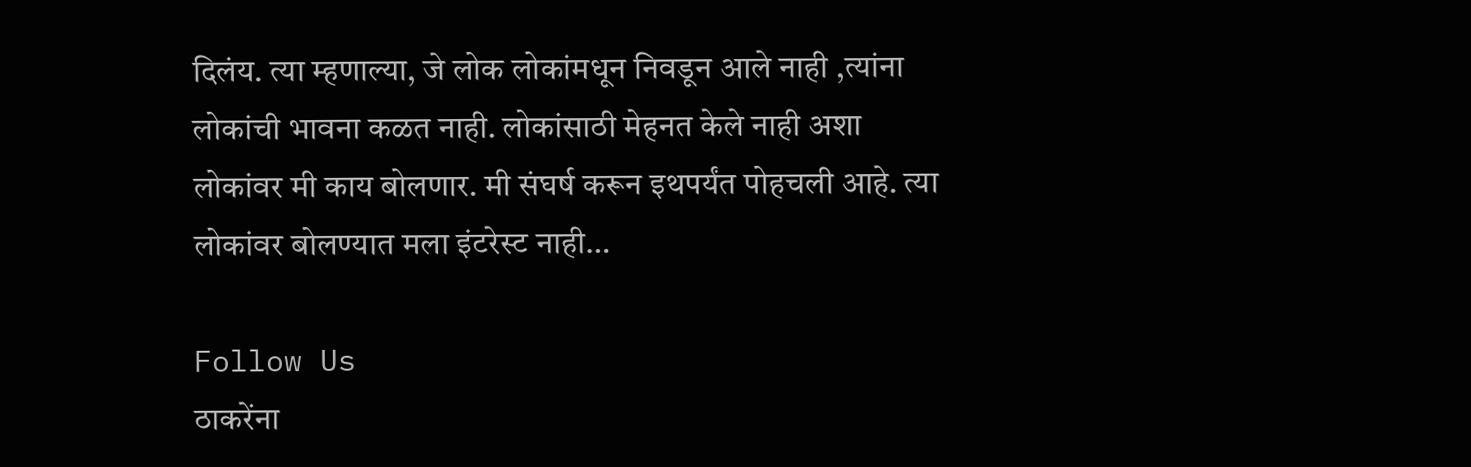दिलंय. त्या म्हणाल्या, जे लोक लोकांमधून निवडून आले नाही ,त्यांना लोकांची भावना कळत नाही. लोकांसाठी मेहनत केले नाही अशा लोकांवर मी काय बोलणार. मी संघर्ष करून इथपर्यंत पोहचली आहे. त्या लोकांवर बोलण्यात मला इंटरेस्ट नाही…

Follow Us
ठाकरेंना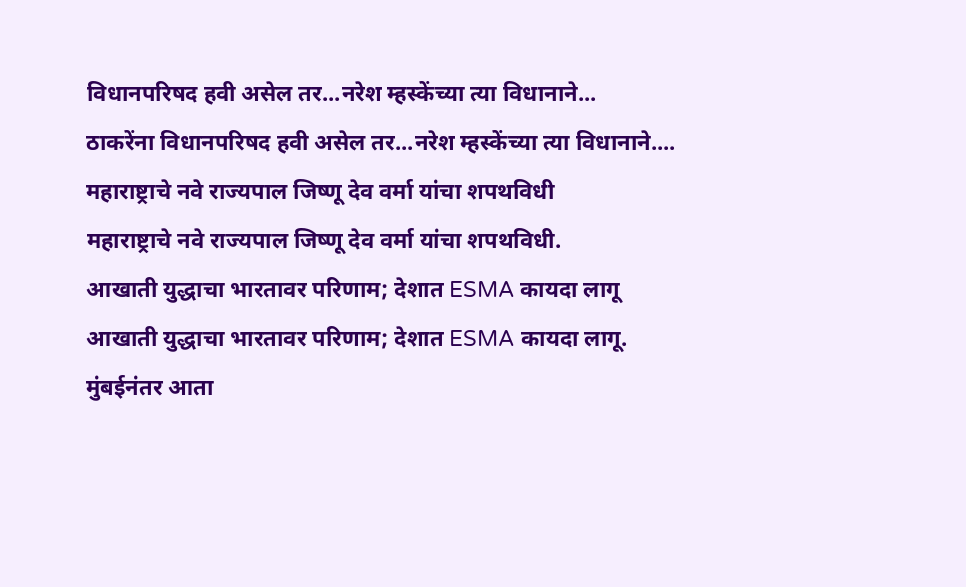विधानपरिषद हवी असेल तर...नरेश म्हस्केंच्या त्या विधानाने...
ठाकरेंना विधानपरिषद हवी असेल तर...नरेश म्हस्केंच्या त्या विधानाने....
महाराष्ट्राचे नवे राज्यपाल जिष्णू देव वर्मा यांचा शपथविधी
महाराष्ट्राचे नवे राज्यपाल जिष्णू देव वर्मा यांचा शपथविधी.
आखाती युद्धाचा भारतावर परिणाम; देशात ESMA कायदा लागू
आखाती युद्धाचा भारतावर परिणाम; देशात ESMA कायदा लागू.
मुंबईनंतर आता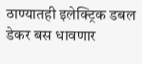ठाण्यातही इलेक्ट्रिक डबल डेकर बस धावणार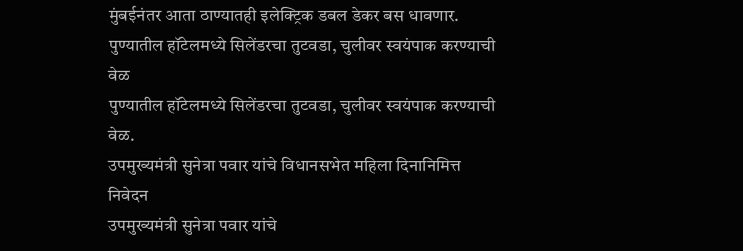मुंबईनंतर आता ठाण्यातही इलेक्ट्रिक डबल डेकर बस धावणार.
पुण्यातील हॉटेलमध्ये सिलेंडरचा तुटवडा, चुलीवर स्वयंपाक करण्याची वेळ
पुण्यातील हॉटेलमध्ये सिलेंडरचा तुटवडा, चुलीवर स्वयंपाक करण्याची वेळ.
उपमुख्यमंत्री सुनेत्रा पवार यांचे विधानसभेत महिला दिनानिमित्त निवेदन
उपमुख्यमंत्री सुनेत्रा पवार यांचे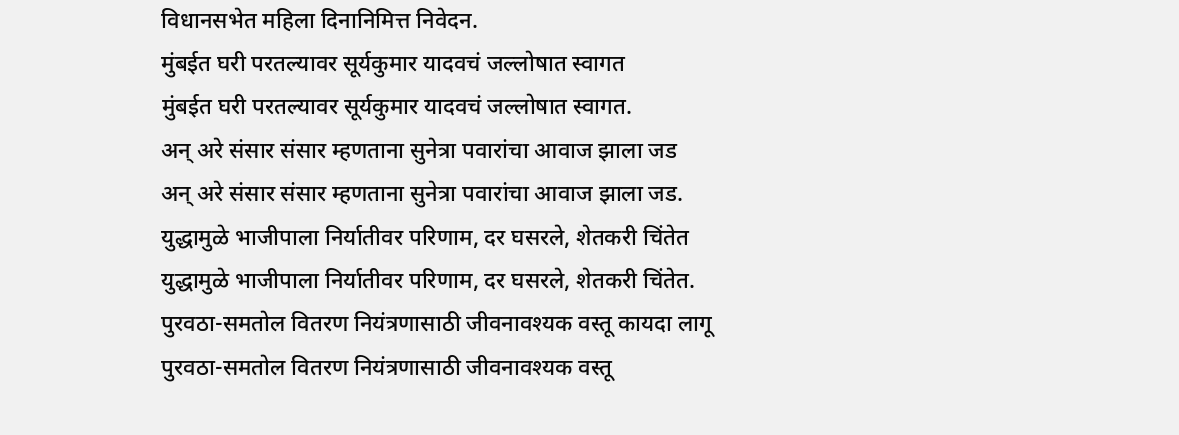विधानसभेत महिला दिनानिमित्त निवेदन.
मुंबईत घरी परतल्यावर सूर्यकुमार यादवचं जल्लोषात स्वागत
मुंबईत घरी परतल्यावर सूर्यकुमार यादवचं जल्लोषात स्वागत.
अन् अरे संसार संसार म्हणताना सुनेत्रा पवारांचा आवाज झाला जड
अन् अरे संसार संसार म्हणताना सुनेत्रा पवारांचा आवाज झाला जड.
युद्धामुळे भाजीपाला निर्यातीवर परिणाम, दर घसरले, शेतकरी चिंतेत
युद्धामुळे भाजीपाला निर्यातीवर परिणाम, दर घसरले, शेतकरी चिंतेत.
पुरवठा-समतोल वितरण नियंत्रणासाठी जीवनावश्यक वस्तू कायदा लागू
पुरवठा-समतोल वितरण नियंत्रणासाठी जीवनावश्यक वस्तू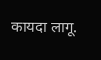कायदा लागू.